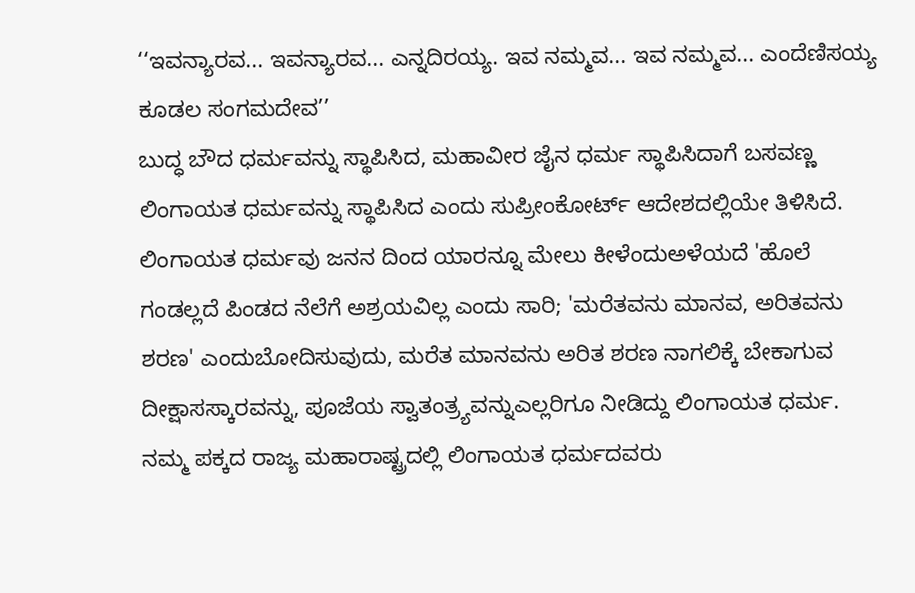‘‘ಇವನ್ಯಾರವ... ಇವನ್ಯಾರವ... ಎನ್ನದಿರಯ್ಯ. ಇವ ನಮ್ಮವ... ಇವ ನಮ್ಮವ... ಎಂದೆಣಿಸಯ್ಯ ಕೂಡಲ ಸಂಗಮದೇವ’’
ಬುದ್ಧ ಬೌದ ಧರ್ಮವನ್ನು ಸ್ಥಾಪಿಸಿದ, ಮಹಾವೀರ ಜೈನ ಧರ್ಮ ಸ್ಥಾಪಿಸಿದಾಗೆ ಬಸವಣ್ಣ ಲಿಂಗಾಯತ ಧರ್ಮವನ್ನು ಸ್ಥಾಪಿಸಿದ ಎಂದು ಸುಪ್ರೀಂಕೋರ್ಟ್ ಆದೇಶದಲ್ಲಿಯೇ ತಿಳಿಸಿದೆ. ಲಿಂಗಾಯತ ಧರ್ಮವು ಜನನ ದಿಂದ ಯಾರನ್ನೂ ಮೇಲು ಕೀಳೆಂದುಅಳೆಯದೆ 'ಹೊಲೆ ಗಂಡಲ್ಲದೆ ಪಿಂಡದ ನೆಲೆಗೆ ಅಶ್ರಯವಿಲ್ಲ ಎಂದು ಸಾರಿ; 'ಮರೆತವನು ಮಾನವ, ಅರಿತವನು ಶರಣ' ಎಂದುಬೋದಿಸುವುದು, ಮರೆತ ಮಾನವನು ಅರಿತ ಶರಣ ನಾಗಲಿಕ್ಕೆ ಬೇಕಾಗುವ ದೀಕ್ಷಾಸಸ್ಕಾರವನ್ನು, ಪೂಜೆಯ ಸ್ವಾತಂತ್ರ್ಯವನ್ನುಎಲ್ಲರಿಗೂ ನೀಡಿದ್ದು ಲಿಂಗಾಯತ ಧರ್ಮ. ನಮ್ಮ ಪಕ್ಕದ ರಾಜ್ಯ ಮಹಾರಾಷ್ಟ್ರದಲ್ಲಿ ಲಿಂಗಾಯತ ಧರ್ಮದವರು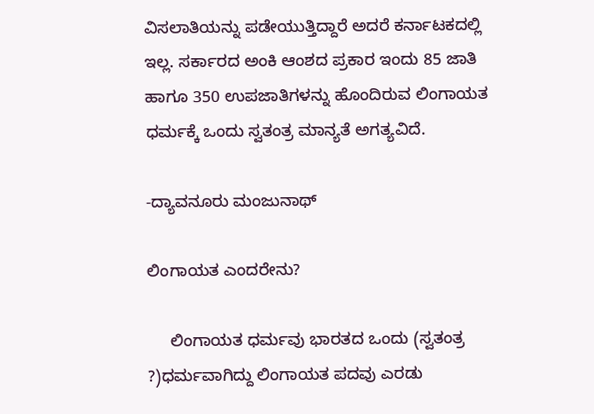ವಿಸಲಾತಿಯನ್ನು ಪಡೇಯುತ್ತಿದ್ದಾರೆ ಅದರೆ ಕರ್ನಾಟಕದಲ್ಲಿ ಇಲ್ಲ. ಸರ್ಕಾರದ ಅಂಕಿ ಆಂಶದ ಪ್ರಕಾರ ಇಂದು 85 ಜಾತಿ ಹಾಗೂ 350 ಉಪಜಾತಿಗಳನ್ನು ಹೊಂದಿರುವ ಲಿಂಗಾಯತ ಧರ್ಮಕ್ಕೆ ಒಂದು ಸ್ವತಂತ್ರ ಮಾನ್ಯತೆ ಅಗತ್ಯವಿದೆ.

-ದ್ಯಾವನೂರು ಮಂಜುನಾಥ್

ಲಿಂಗಾಯತ ಎಂದರೇನು?

     ಲಿಂಗಾಯತ ಧರ್ಮವು ಭಾರತದ ಒಂದು (ಸ್ವತಂತ್ರ ?)ಧರ್ಮವಾಗಿದ್ದು ಲಿಂಗಾಯತ ಪದವು ಎರಡು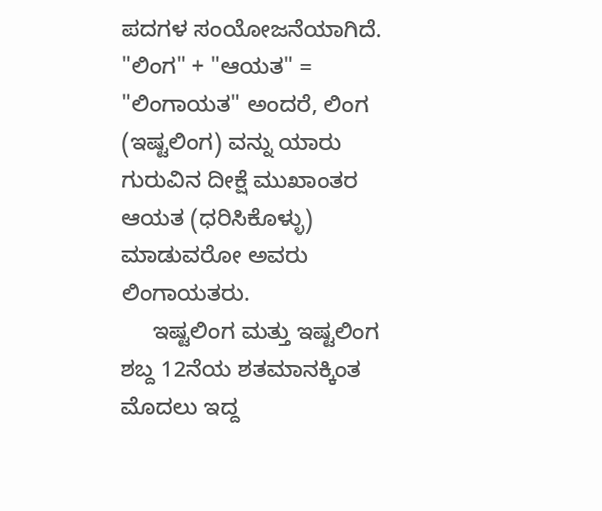ಪದಗಳ ಸಂಯೋಜನೆಯಾಗಿದೆ. "ಲಿಂಗ" + "ಆಯತ" = "ಲಿಂಗಾಯತ" ಅಂದರೆ, ಲಿಂಗ (ಇಷ್ಟಲಿಂಗ) ವನ್ನು ಯಾರು ಗುರುವಿನ ದೀಕ್ಷೆ ಮುಖಾಂತರ ಆಯತ (ಧರಿಸಿಕೊಳ್ಳು) ಮಾಡುವರೋ ಅವರು ಲಿಂಗಾಯತರು.
     ಇಷ್ಟಲಿಂಗ ಮತ್ತು ಇಷ್ಟಲಿಂಗ ಶಬ್ದ 12ನೆಯ ಶತಮಾನಕ್ಕಿಂತ ಮೊದಲು ಇದ್ದ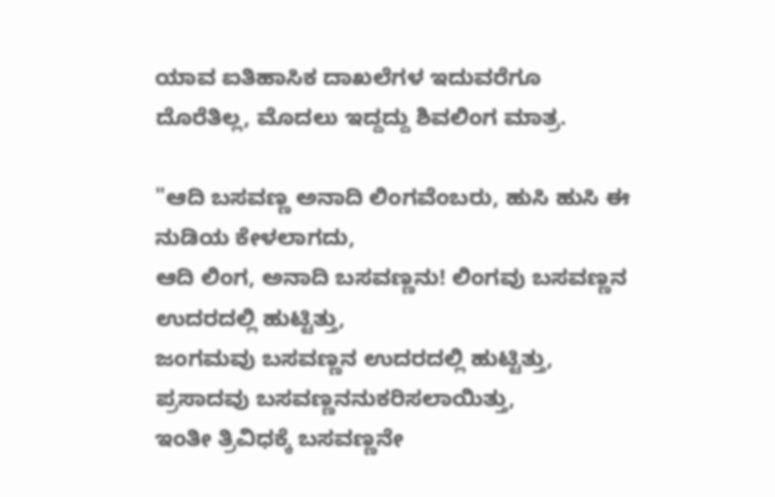ಯಾವ ಐತಿಹಾಸಿಕ ದಾಖಲೆಗಳ ಇದುವರೆಗೂ ದೊರೆತಿಲ್ಲ, ಮೊದಲು ಇದ್ದದ್ದು ಶಿವಲಿಂಗ ಮಾತ್ರ.

"ಆದಿ ಬಸವಣ್ಣ ಅನಾದಿ ಲಿಂಗವೆಂಬರು, ಹುಸಿ ಹುಸಿ ಈ ನುಡಿಯ ಕೇಳಲಾಗದು,
ಆದಿ ಲಿಂಗ, ಅನಾದಿ ಬಸವಣ್ಣನು! ಲಿಂಗವು ಬಸವಣ್ಣನ ಉದರದಲ್ಲಿ ಹುಟ್ಟಿತ್ತು,
ಜಂಗಮವು ಬಸವಣ್ಣನ ಉದರದಲ್ಲಿ ಹುಟ್ಟಿತ್ತು, ಪ್ರಸಾದವು ಬಸವಣ್ಣನನುಕರಿಸಲಾಯಿತ್ತು,
ಇಂತೀ ತ್ರಿವಿಧಕ್ಕೆ ಬಸವಣ್ಣನೇ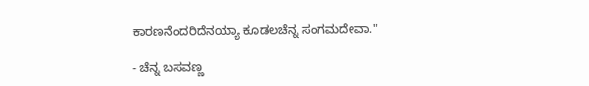ಕಾರಣನೆಂದರಿದೆನಯ್ಯಾ ಕೂಡಲಚೆನ್ನ ಸಂಗಮದೇವಾ."

- ಚೆನ್ನ ಬಸವಣ್ಣ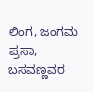ಲಿಂಗ, ಜಂಗಮ ಪ್ರಸಾ, ಬಸವಣ್ಣವರ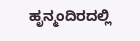ಹೃನ್ಮಂದಿರದಲ್ಲಿ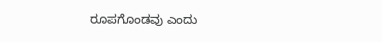ರೂಪಗೊಂಡವು ಎಂದು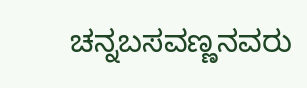ಚನ್ನಬಸವಣ್ಣನವರು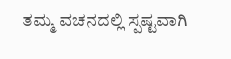ತಮ್ಮ ವಚನದಲ್ಲಿ ಸ್ಪಷ್ಟವಾಗಿ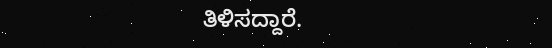ತಿಳಿಸದ್ದಾರೆ.